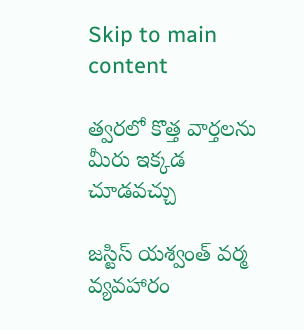Skip to main content

త్వరలో కొత్త వార్తలను మీరు ఇక్కడ చూడవచ్చు

జస్టిస్ యశ్వంత్ వర్మ వ్యవహారం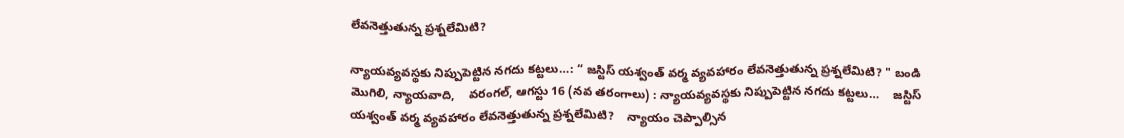లేవనెత్తుతున్న ప్రశ్నలేమిటి?

న్యాయవ్యవస్థకు నిప్పుపెట్టిన నగదు కట్టలు…: “ జస్టిస్ యశ్వంత్ వర్మ వ్యవహారం లేవనెత్తుతున్న ప్రశ్నలేమిటి? " బండి మొగిలి, న్యాయవాది,    వరంగల్, ఆగస్టు 16 (నవ తరంగాలు) : న్యాయవ్యవస్థకు నిప్పుపెట్టిన నగదు కట్టలు…    జస్టిస్ యశ్వంత్ వర్మ వ్యవహారం లేవనెత్తుతున్న ప్రశ్నలేమిటి?    న్యాయం చెప్పాల్సిన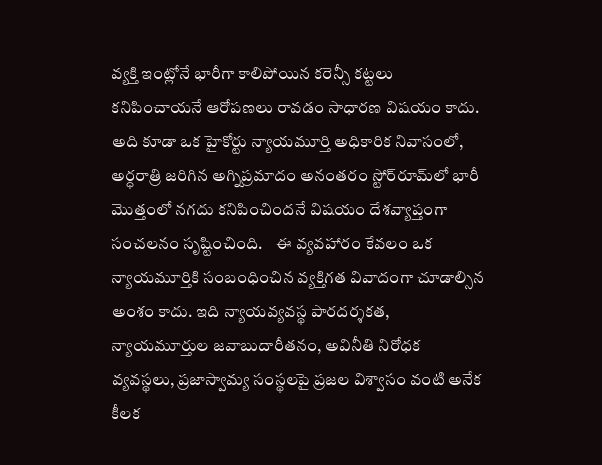వ్యక్తి ఇంట్లోనే భారీగా కాలిపోయిన కరెన్సీ కట్టలు కనిపించాయనే ఆరోపణలు రావడం సాధారణ విషయం కాదు.    అది కూడా ఒక హైకోర్టు న్యాయమూర్తి అధికారిక నివాసంలో, అర్ధరాత్రి జరిగిన అగ్నిప్రమాదం అనంతరం స్టోర్‌రూమ్‌లో భారీ మొత్తంలో నగదు కనిపించిందనే విషయం దేశవ్యాప్తంగా సంచలనం సృష్టించింది.    ఈ వ్యవహారం కేవలం ఒక న్యాయమూర్తికి సంబంధించిన వ్యక్తిగత వివాదంగా చూడాల్సిన అంశం కాదు. ఇది న్యాయవ్యవస్థ పారదర్శకత, న్యాయమూర్తుల జవాబుదారీతనం, అవినీతి నిరోధక వ్యవస్థలు, ప్రజాస్వామ్య సంస్థలపై ప్రజల విశ్వాసం వంటి అనేక కీలక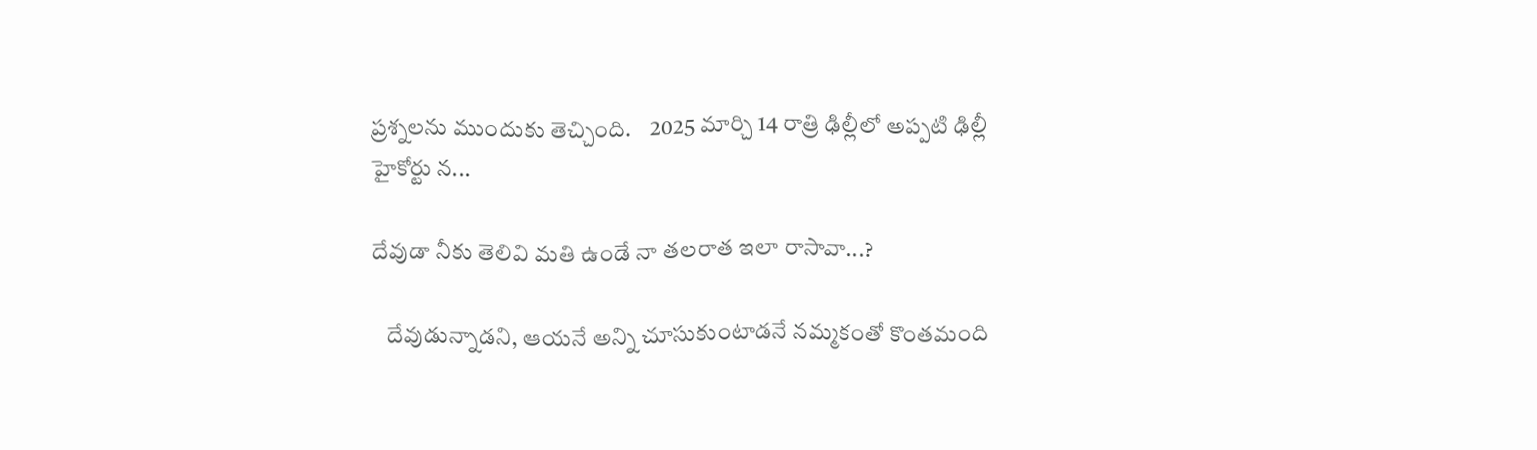ప్రశ్నలను ముందుకు తెచ్చింది.    2025 మార్చి 14 రాత్రి ఢిల్లీలో అప్పటి ఢిల్లీ హైకోర్టు న...

దేవుడా నీకు తెలివి మతి ఉండే నా తలరాత ఇలా రాసావా...?

   దేవుడున్నాడని, ఆయనే అన్ని చూసుకుంటాడనే నమ్మకంతో కొంతమంది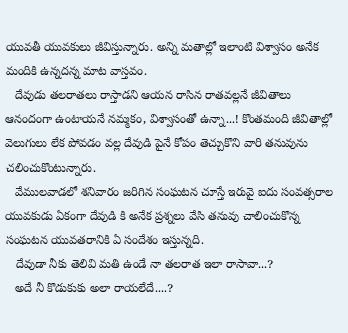యువతీ యువకులు జీవిస్తున్నారు. అన్ని మతాల్లో ఇలాంటి విశ్వాసం అనేక మందికి ఉన్నదన్న మాట వాస్తవం.
   దేవుడు తలరాతలు రాస్తాడని ఆయన రాసిన రాతవల్లనే జీవితాలు ఆనందంగా ఉంటాయనే నమ్మకం, విశ్వాసంతో ఉన్నా...! కొంతమంది జీవితాల్లో వెలుగులు లేక పోవడం వల్ల దేవుడి పైనే కోపం తెచ్చుకొని వారి తనువును చలించుకొంటున్నారు.
   వేములవాడలో శనివారం జరిగిన సంఘటన చూస్తే ఇరువై ఐదు సంవత్సరాల యువకుడు ఏకంగా దేవుడి కి అనేక ప్రశ్నలు వేసి తనువు చాలించుకొన్న సంఘటన యువతరానికి ఏ సందేశం ఇస్తున్నది.
   దేవుడా నీకు తెలివి మతి ఉండే నా తలరాత ఇలా రాసావా...?
   అదే నీ కొడుకుకు అలా రాయలేదే....?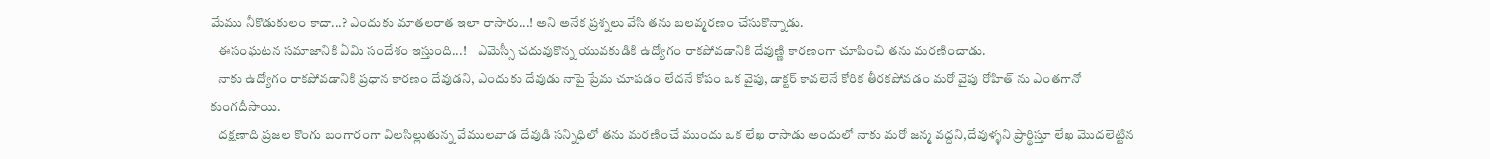మేము నీకొడుకులం కాదా...? ఎందుకు మాతలరాత ఇలా రాసారు...! అని అనేక ప్రశ్నలు వేసి తను బలవ్మరణం చేసుకొన్నాడు.
   ఈసంఘటన సమాజానికి ఏమి సందేశం ఇస్తుంది...!    ఎమెస్సీ చదువుకొన్న యువకుడికి ఉద్యోగం రాకపోవడానికి దేవుణ్ణి కారణంగా చూపించి తను మరణించాడు.
   నాకు ఉద్యోగం రాకపోవడానికి ప్రధాన కారణం దేవుడని, ఎందుకు దేవుడు నాపై ప్రేమ చూపడం లేదనే కోపం ఒక వైపు, డాక్టర్ కావలెనే కోరిక తీరకపోవడం మరో వైపు రోహిత్ ను ఎంతగానో కుంగదీసాయి.
   దక్షణాది ప్రజల కొంగు బంగారంగా విలసిల్లుతున్న వేములవాడ దేవుడి సన్నిధిలో తను మరణించే ముందు ఒక లేఖ రాసాడు అందులో నాకు మరో జన్మ వద్దని,దేవుళ్ళని ప్రార్థిస్తూ లేఖ మొదలెట్టిన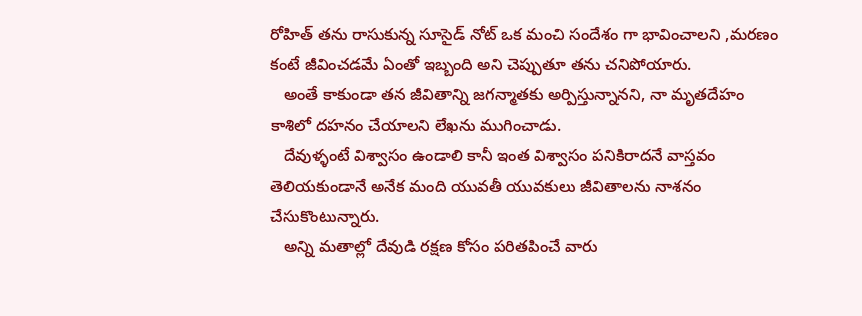రోహిత్ తను రాసుకున్న సూసైడ్ నోట్ ఒక మంచి సందేశం గా భావించాలని ,మరణం కంటే జీవించడమే ఏంతో ఇబ్బంది అని చెప్పుతూ తను చనిపోయారు.
   అంతే కాకుండా తన జీవితాన్ని జగన్మాతకు అర్పిస్తున్నానని, నా మృతదేహం కాశిలో దహనం చేయాలని లేఖను ముగించాడు.
   దేవుళ్ళంటే విశ్వాసం ఉండాలి కానీ ఇంత విశ్వాసం పనికిరాదనే వాస్తవం తెలియకుండానే అనేక మంది యువతీ యువకులు జీవితాలను నాశనం చేసుకొంటున్నారు.
   అన్ని మతాల్లో దేవుడి రక్షణ కోసం పరితపించే వారు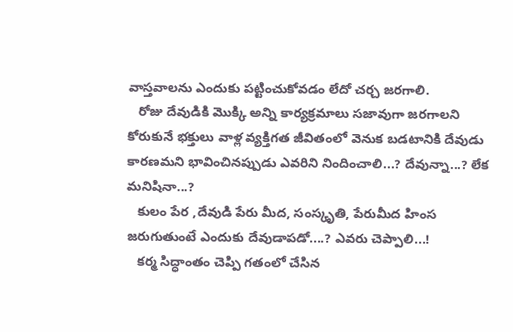వాస్తవాలను ఎందుకు పట్టించుకోవడం లేదో చర్చ జరగాలి.
   రోజు దేవుడికి మొక్కి అన్ని కార్యక్రమాలు సజావుగా జరగాలని కోరుకునే భక్తులు వాళ్ల వ్యక్తిగత జీవితంలో వెనుక బడటానికి దేవుడు కారణమని భావించినప్పుడు ఎవరిని నిందించాలి...? దేవున్నా...? లేక మనిషినా...?
   కులం పేర ,దేవుడి పేరు మీద, సంస్కృతి, పేరుమీద హింస జరుగుతుంటే ఎందుకు దేవుడాపడో....? ఎవరు చెప్పాలి...!
   కర్మ సిద్ధాంతం చెప్పి గతంలో చేసిన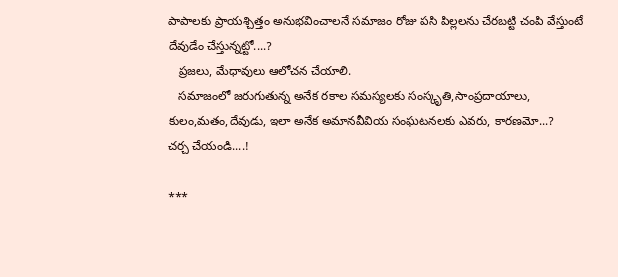పాపాలకు ప్రాయశ్చిత్తం అనుభవించాలనే సమాజం రోజు పసి పిల్లలను చేరబట్టి చంపి వేస్తుంటే దేవుడేం చేస్తున్నట్టో....?
   ప్రజలు, మేధావులు ఆలోచన చేయాలి.
   సమాజంలో జరుగుతున్న అనేక రకాల సమస్యలకు సంస్కృతి,సాంప్రదాయాలు, కులం,మతం,దేవుడు, ఇలా అనేక అమానవీవియ సంఘటనలకు ఎవరు, కారణమో...?
చర్చ చేయండి....!

***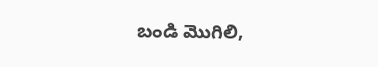బండి మొగిలి,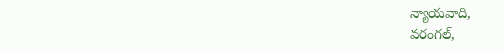న్యాయవాది,
వరంగల్,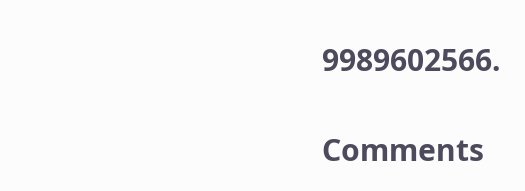9989602566.

Comments